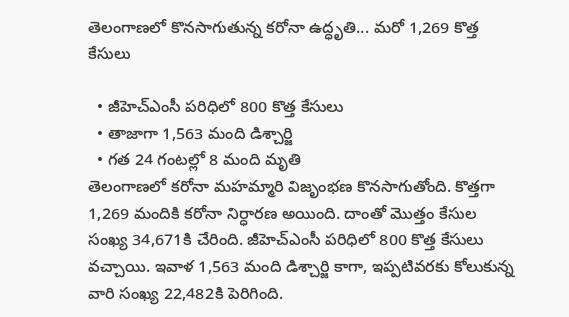తెలంగాణలో కొనసాగుతున్న కరోనా ఉద్ధృతి... మరో 1,269 కొత్త కేసులు

  • జీహెచ్ఎంసీ పరిధిలో 800 కొత్త కేసులు
  • తాజాగా 1,563 మంది డిశ్చార్జి
  • గత 24 గంటల్లో 8 మంది మృతి
తెలంగాణలో కరోనా మహమ్మారి విజృంభణ కొనసాగుతోంది. కొత్తగా 1,269 మందికి కరోనా నిర్ధారణ అయింది. దాంతో మొత్తం కేసుల సంఖ్య 34,671కి చేరింది. జీహెచ్ఎంసీ పరిధిలో 800 కొత్త కేసులు వచ్చాయి. ఇవాళ 1,563 మంది డిశ్చార్జి కాగా, ఇప్పటివరకు కోలుకున్న వారి సంఖ్య 22,482కి పెరిగింది.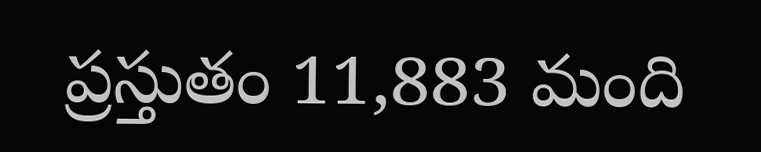ప్రస్తుతం 11,883 మంది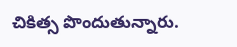చికిత్స పొందుతున్నారు.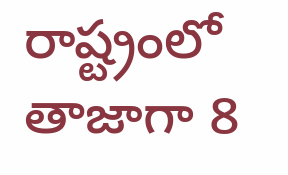రాష్ట్రంలో తాజాగా 8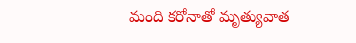మంది కరోనాతో మృత్యువాత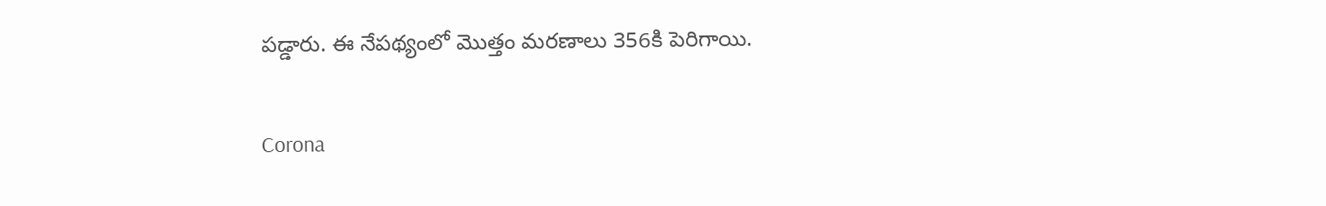పడ్డారు. ఈ నేపథ్యంలో మొత్తం మరణాలు 356కి పెరిగాయి.

Corona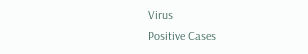Virus
Positive Cases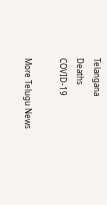Telangana
Deaths
COVID-19

More Telugu News